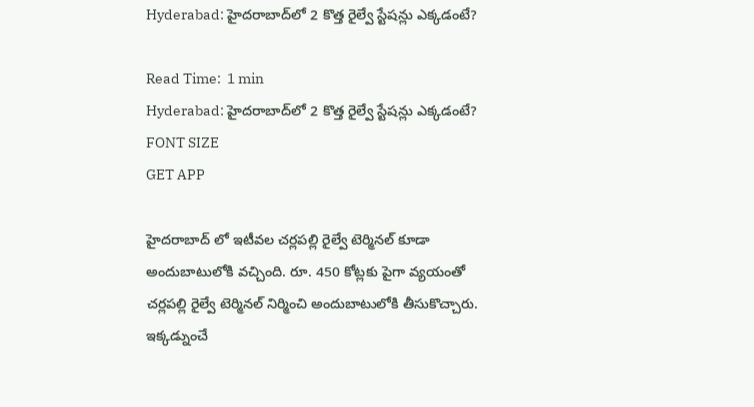Hyderabad: హైదరాబాద్‌లో 2 కొత్త రైల్వే స్టేషన్లు ఎక్కడంటే?

Read Time:  1 min
Hyderabad: హైదరాబాద్‌లో 2 కొత్త రైల్వే స్టేషన్లు ఎక్కడంటే?
FONT SIZE
GET APP

హైదరాబాద్ లో ఇటీవల చర్లపల్లి రైల్వే టెర్మినల్ కూడా అందుబాటులోకి వచ్చింది. రూ. 450 కోట్లకు పైగా వ్యయంతో చర్లపల్లి రైల్వే టెర్మినల్ నిర్మించి అందుబాటులోకి తీసుకొచ్చారు. ఇక్కడ్నుంచే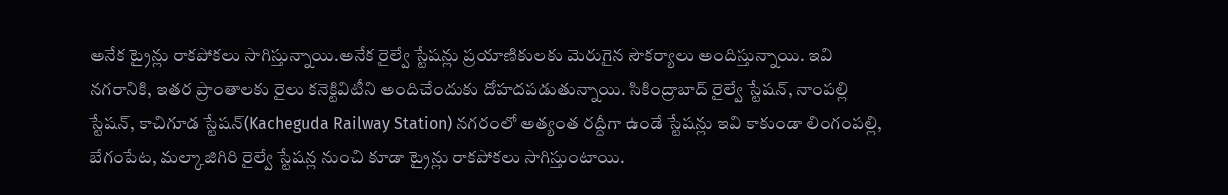అనేక ట్రైన్లు రాకపోకలు సాగిస్తున్నాయి.అనేక రైల్వే స్టేషన్లు ప్రయాణికులకు మెరుగైన సౌకర్యాలు అందిస్తున్నాయి. ఇవి నగరానికి, ఇతర ప్రాంతాలకు రైలు కనెక్టివిటీని అందిచేందుకు దోహదపడుతున్నాయి. సికింద్రాబాద్ రైల్వే స్టేషన్, నాంపల్లి స్టేషన్, కాచిగూడ స్టేషన్(Kacheguda Railway Station) నగరంలో అత్యంత రద్దీగా ఉండే స్టేషన్లు ఇవి కాకుండా లింగంపల్లి, బేగంపేట, మల్కాజిగిరి రైల్వే స్టేషన్ల నుంచి కూడా ట్రైన్లు రాకపోకలు సాగిస్తుంటాయి.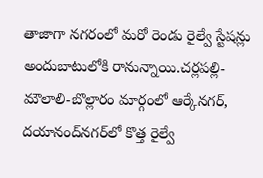తాజాగా నగరంలో మరో రెండు రైల్వే స్టేషన్లు అందుబాటులోకి రానున్నాయి.చర్లపల్లి-మౌలాలి-బొల్లారం మార్గంలో ఆర్కేనగర్, దయానంద్‌నగర్‌లో కొత్త రైల్వే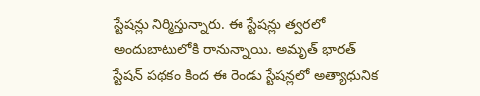స్టేషన్లు నిర్మిస్తున్నారు. ఈ స్టేషన్లు త్వరలో అందుబాటులోకి రానున్నాయి. అమృత్ భారత్ స్టేషన్ పథకం కింద ఈ రెండు స్టేషన్లలో అత్యాధునిక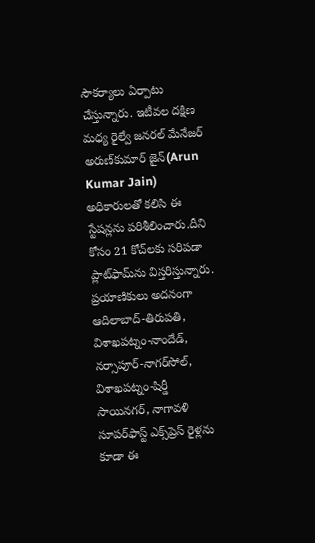సౌకర్యాలు ఏర్పాటు చేస్తున్నారు. ఇటీవల దక్షిణ మధ్య రైల్వే జనరల్ మేనేజర్ అరుణ్‌కుమార్ జైన్(Arun Kumar Jain) అధికారులతో కలిసి ఈ స్టేషన్లను పరిశీలించారు.దీని కోసం 21 కోచ్‌లకు సరిపడా ప్లాట్‌ఫామ్‌ను విస్తరిస్తున్నారు. ప్రయాణికులు అదనంగా ఆదిలాబాద్-తిరుపతి, విశాఖపట్నం-నాందేడ్, నర్సాపూర్-నాగర్‌సోల్, విశాఖపట్నం-షిర్డీ సాయినగర్, నాగావళి సూపర్‌ఫాస్ట్ ఎక్స్‌ప్రెస్ రైళ్లను కూడా ఈ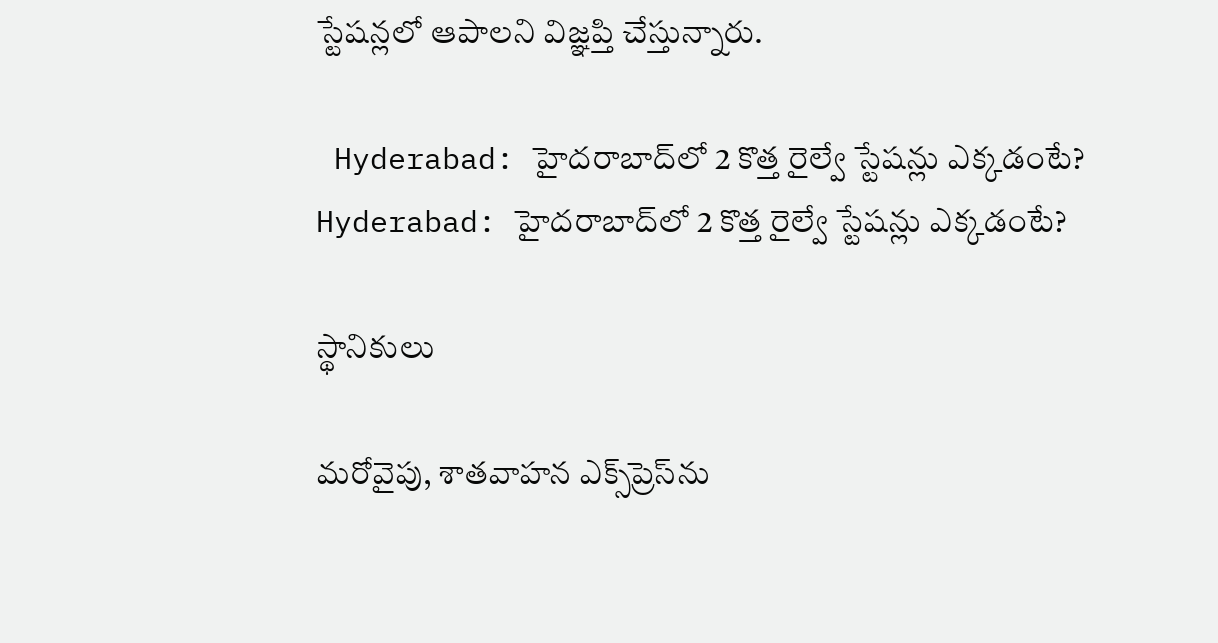స్టేషన్లలో ఆపాలని విజ్ఞప్తి చేస్తున్నారు.

 Hyderabad: హైదరాబాద్‌లో 2 కొత్త రైల్వే స్టేషన్లు ఎక్కడంటే?
Hyderabad: హైదరాబాద్‌లో 2 కొత్త రైల్వే స్టేషన్లు ఎక్కడంటే?

స్థానికులు

మరోవైపు, శాతవాహన ఎక్స్‌ప్రెస్‌ను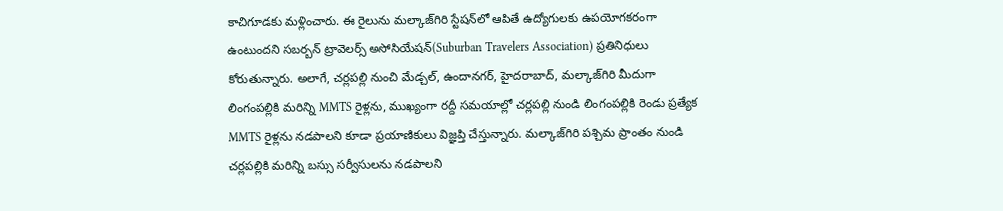కాచిగూడకు మళ్లించారు. ఈ రైలును మల్కాజ్‌గిరి స్టేషన్‌లో ఆపితే ఉద్యోగులకు ఉపయోగకరంగా ఉంటుందని సబర్బన్ ట్రావెలర్స్ అసోసియేషన్(Suburban Travelers Association) ప్రతినిధులు కోరుతున్నారు. అలాగే, చర్లపల్లి నుంచి మేడ్చల్, ఉందానగర్, హైదరాబాద్, మల్కాజ్‌గిరి మీదుగా లింగంపల్లికి మరిన్ని MMTS రైళ్లను, ముఖ్యంగా రద్దీ సమయాల్లో చర్లపల్లి నుండి లింగంపల్లికి రెండు ప్రత్యేక MMTS రైళ్లను నడపాలని కూడా ప్రయాణికులు విజ్ఞప్తి చేస్తున్నారు. మల్కాజ్‌గిరి పశ్చిమ ప్రాంతం నుండి చర్లపల్లికి మరిన్ని బస్సు సర్వీసులను నడపాలని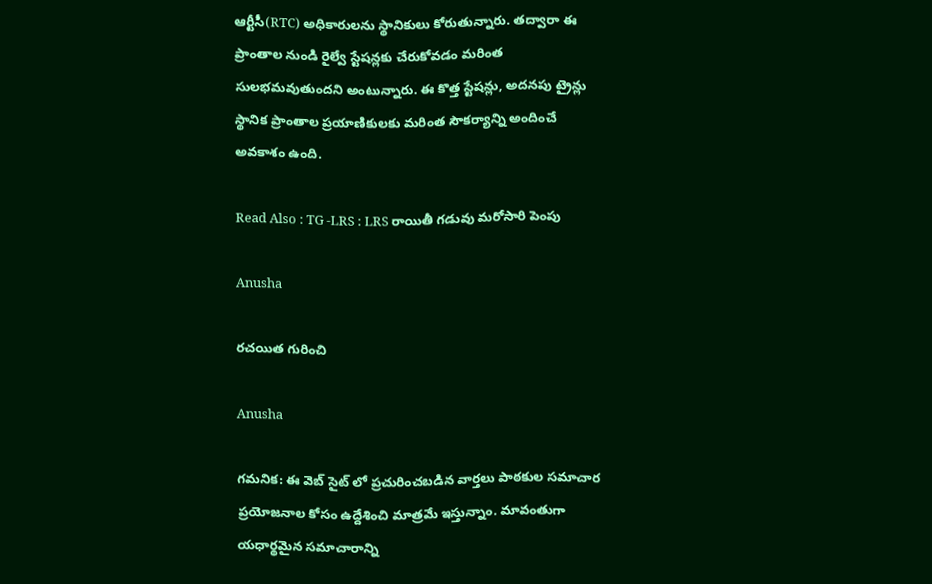ఆర్టీసీ(RTC) అధికారులను స్థానికులు కోరుతున్నారు. తద్వారా ఈ ప్రాంతాల నుండి రైల్వే స్టేషన్లకు చేరుకోవడం మరింత సులభమవుతుందని అంటున్నారు. ఈ కొత్త స్టేషన్లు, అదనపు ట్రైన్లు స్థానిక ప్రాంతాల ప్రయాణికులకు మరింత సౌకర్యాన్ని అందించే అవకాశం ఉంది.

Read Also : TG -LRS : LRS రాయితీ గడువు మరోసారి పెంపు

Anusha

రచయిత గురించి

Anusha

గమనిక: ఈ వెబ్ సైట్ లో ప్రచురించబడిన వార్తలు పాఠకుల సమాచార ప్రయోజనాల కోసం ఉద్దేశించి మాత్రమే ఇస్తున్నాం. మావంతుగా యధార్థమైన సమాచారాన్ని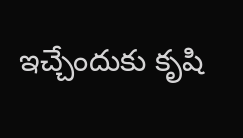ఇచ్చేందుకు కృషి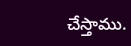చేస్తాము.